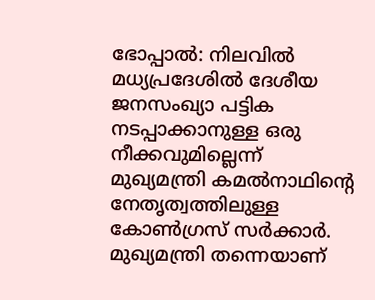ഭോപ്പാല്‍: നിലവില്‍ മധ്യപ്രദേശില്‍ ദേശീയ ജനസംഖ്യാ പട്ടിക നടപ്പാക്കാനുള്ള ഒരു നീക്കവുമില്ലെന്ന് മുഖ്യമന്ത്രി കമല്‍നാഥിന്റെ നേതൃത്വത്തിലുള്ള കോണ്‍ഗ്രസ് സര്‍ക്കാര്‍. മുഖ്യമന്ത്രി തന്നെയാണ്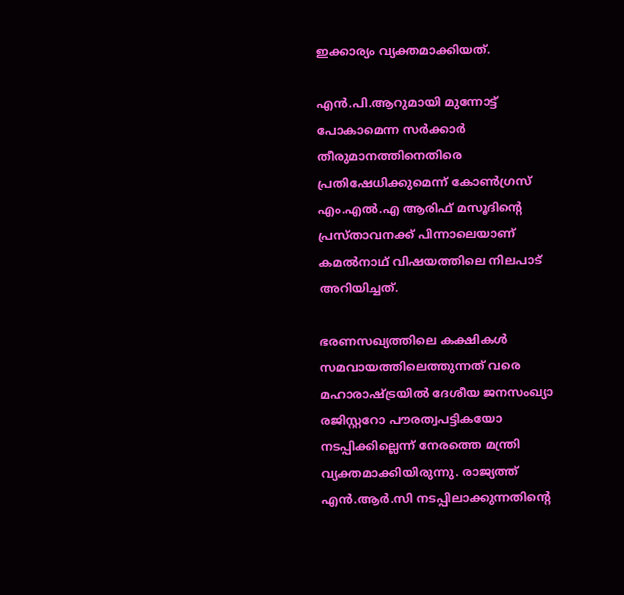ഇക്കാര്യം വ്യക്തമാക്കിയത്.

എന്‍.പി.ആറുമായി മുന്നോട്ട് പോകാമെന്ന സര്‍ക്കാര്‍ തീരുമാനത്തിനെതിരെ പ്രതിഷേധിക്കുമെന്ന് കോണ്‍ഗ്രസ് എം.എല്‍.എ ആരിഫ് മസൂദിന്റെ പ്രസ്താവനക്ക് പിന്നാലെയാണ് കമല്‍നാഥ് വിഷയത്തിലെ നിലപാട് അറിയിച്ചത്.

ഭരണസഖ്യത്തിലെ കക്ഷികള്‍ സമവായത്തിലെത്തുന്നത് വരെ മഹാരാഷ്ട്രയില്‍ ദേശീയ ജനസംഖ്യാ രജിസ്റ്ററോ പൗരത്വപട്ടികയോ നടപ്പിക്കില്ലെന്ന് നേരത്തെ മന്ത്രി വ്യക്തമാക്കിയിരുന്നു. രാജ്യത്ത് എന്‍.ആര്‍.സി നടപ്പിലാക്കുന്നതിന്റെ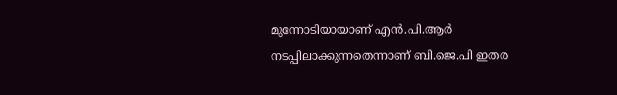മുന്നോടിയായാണ് എന്‍.പി.ആര്‍ നടപ്പിലാക്കുന്നതെന്നാണ് ബി.ജെ.പി ഇതര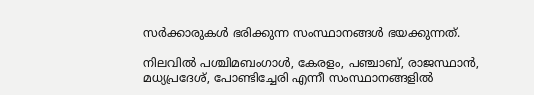സര്‍ക്കാരുകള്‍ ഭരിക്കുന്ന സംസ്ഥാനങ്ങള്‍ ഭയക്കുന്നത്.

നിലവില്‍ പശ്ചിമബംഗാള്‍, കേരളം, പഞ്ചാബ്, രാജസ്ഥാന്‍, മധ്യപ്രദേശ്, പോണ്ടിച്ചേരി എന്നീ സംസ്ഥാനങ്ങളില്‍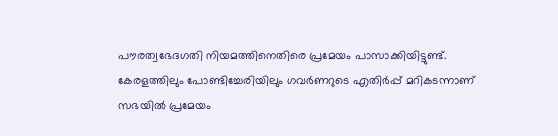പൗരത്വഭേദഗതി നിയമത്തിനെതിരെ പ്രമേയം പാസാക്കിയിട്ടുണ്ട്. കേരളത്തിലും പോണ്ടിച്ചേരിയിലും ഗവര്‍ണറുടെ എതിര്‍പ്പ് മറികടന്നാണ് സഭയില്‍ പ്രമേയം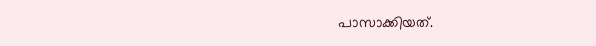പാസാക്കിയത്.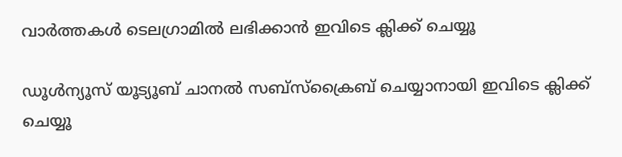വാര്‍ത്തകള്‍ ടെലഗ്രാമില്‍ ലഭിക്കാന്‍ ഇവിടെ ക്ലിക്ക് ചെയ്യൂ

ഡൂൾന്യൂസ് യൂട്യൂബ് ചാനൽ സബ്സ്ക്രൈബ് ചെയ്യാനായി ഇവിടെ ക്ലിക്ക് ചെയ്യൂ